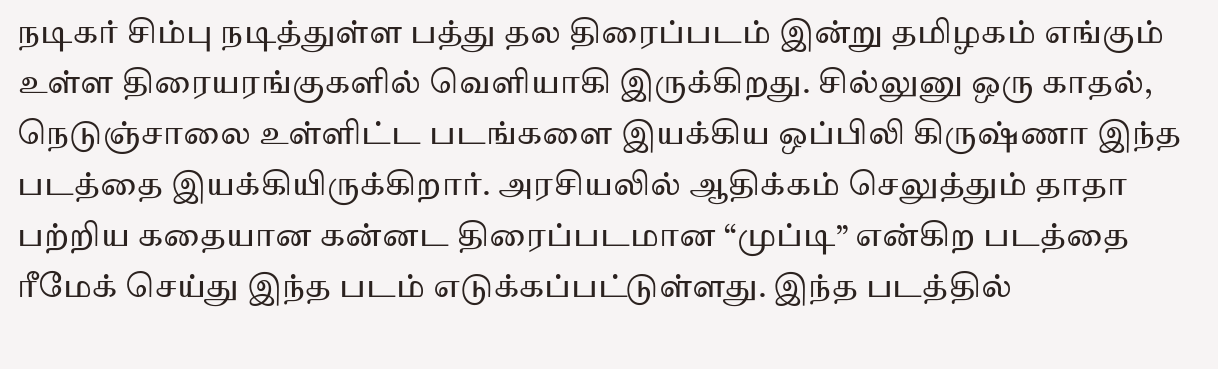நடிகர் சிம்பு நடித்துள்ள பத்து தல திரைப்படம் இன்று தமிழகம் எங்கும் உள்ள திரையரங்குகளில் வெளியாகி இருக்கிறது. சில்லுனு ஒரு காதல், நெடுஞ்சாலை உள்ளிட்ட படங்களை இயக்கிய ஒப்பிலி கிருஷ்ணா இந்த படத்தை இயக்கியிருக்கிறார். அரசியலில் ஆதிக்கம் செலுத்தும் தாதா பற்றிய கதையான கன்னட திரைப்படமான “முப்டி” என்கிற படத்தை ரீமேக் செய்து இந்த படம் எடுக்கப்பட்டுள்ளது. இந்த படத்தில்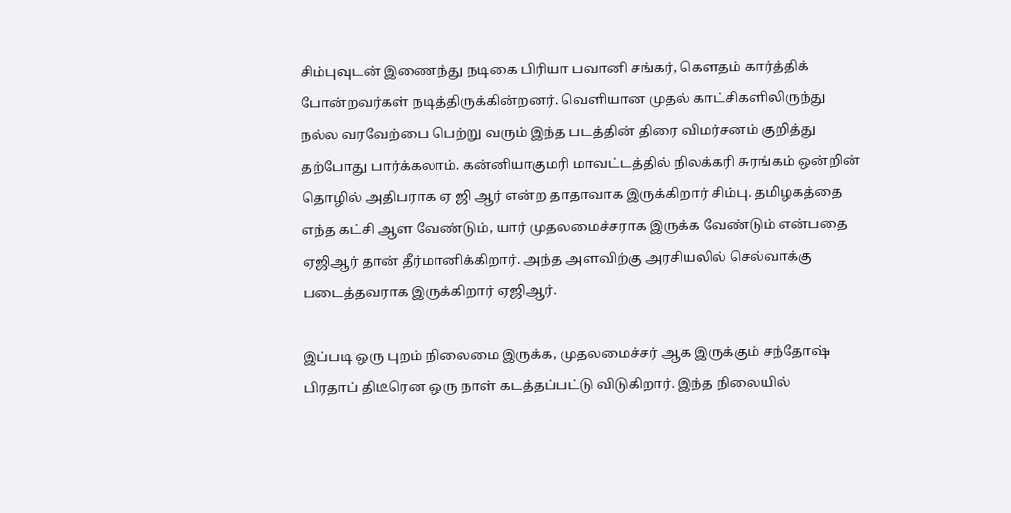சிம்புவுடன் இணைந்து நடிகை பிரியா பவானி சங்கர், கௌதம் கார்த்திக் போன்றவர்கள் நடித்திருக்கின்றனர். வெளியான முதல் காட்சிகளிலிருந்து நல்ல வரவேற்பை பெற்று வரும் இந்த படத்தின் திரை விமர்சனம் குறித்து தற்போது பார்க்கலாம். கன்னியாகுமரி மாவட்டத்தில் நிலக்கரி சுரங்கம் ஒன்றின் தொழில் அதிபராக ஏ ஜி ஆர் என்ற தாதாவாக இருக்கிறார் சிம்பு. தமிழகத்தை எந்த கட்சி ஆள வேண்டும், யார் முதலமைச்சராக இருக்க வேண்டும் என்பதை ஏஜிஆர் தான் தீர்மானிக்கிறார். அந்த அளவிற்கு அரசியலில் செல்வாக்கு படைத்தவராக இருக்கிறார் ஏஜிஆர்.

இப்படி ஒரு புறம் நிலைமை இருக்க, முதலமைச்சர் ஆக இருக்கும் சந்தோஷ் பிரதாப் திடீரென ஒரு நாள் கடத்தப்பட்டு விடுகிறார். இந்த நிலையில்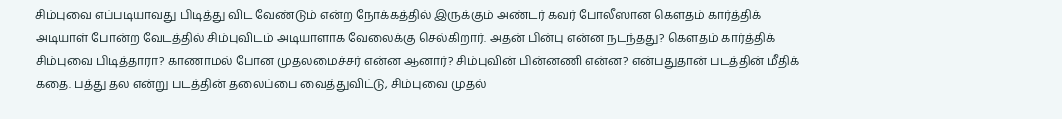சிம்புவை எப்படியாவது பிடித்து விட வேண்டும் என்ற நோக்கத்தில் இருக்கும் அண்டர் கவர் போலீஸான கௌதம் கார்த்திக் அடியாள் போன்ற வேடத்தில் சிம்புவிடம் அடியாளாக வேலைக்கு செல்கிறார். அதன் பின்பு என்ன நடந்தது? கௌதம் கார்த்திக் சிம்புவை பிடித்தாரா? காணாமல் போன முதலமைச்சர் என்ன ஆனார்? சிம்புவின் பின்னணி என்ன? என்பதுதான் படத்தின் மீதிக் கதை. பத்து தல என்று படத்தின் தலைப்பை வைத்துவிட்டு, சிம்புவை முதல்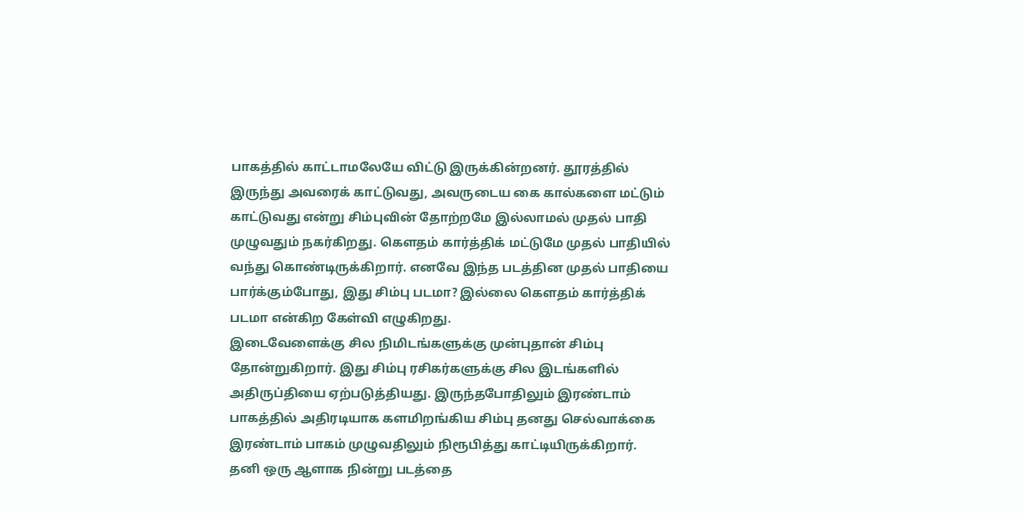பாகத்தில் காட்டாமலேயே விட்டு இருக்கின்றனர். தூரத்தில் இருந்து அவரைக் காட்டுவது, அவருடைய கை கால்களை மட்டும் காட்டுவது என்று சிம்புவின் தோற்றமே இல்லாமல் முதல் பாதி முழுவதும் நகர்கிறது. கௌதம் கார்த்திக் மட்டுமே முதல் பாதியில் வந்து கொண்டிருக்கிறார். எனவே இந்த படத்தின முதல் பாதியை பார்க்கும்போது, இது சிம்பு படமா? இல்லை கௌதம் கார்த்திக் படமா என்கிற கேள்வி எழுகிறது.
இடைவேளைக்கு சில நிமிடங்களுக்கு முன்புதான் சிம்பு தோன்றுகிறார். இது சிம்பு ரசிகர்களுக்கு சில இடங்களில் அதிருப்தியை ஏற்படுத்தியது. இருந்தபோதிலும் இரண்டாம் பாகத்தில் அதிரடியாக களமிறங்கிய சிம்பு தனது செல்வாக்கை இரண்டாம் பாகம் முழுவதிலும் நிரூபித்து காட்டியிருக்கிறார். தனி ஒரு ஆளாக நின்று படத்தை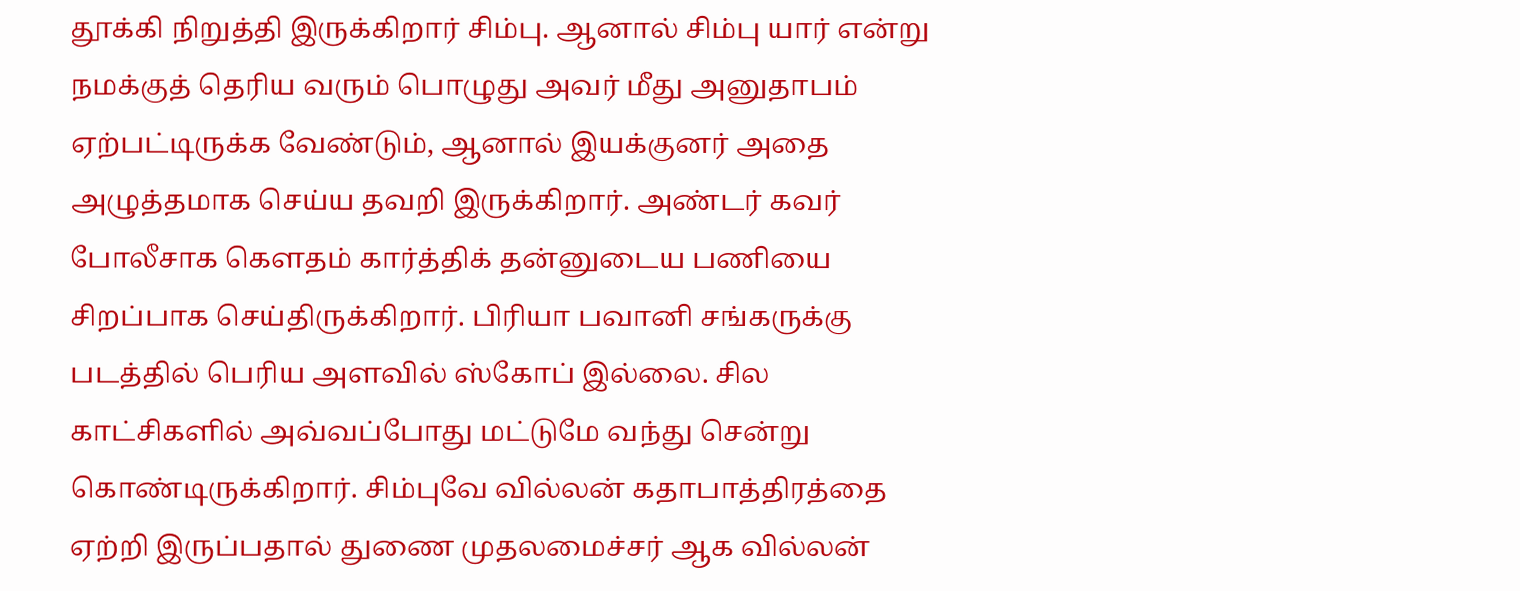தூக்கி நிறுத்தி இருக்கிறார் சிம்பு. ஆனால் சிம்பு யார் என்று நமக்குத் தெரிய வரும் பொழுது அவர் மீது அனுதாபம் ஏற்பட்டிருக்க வேண்டும், ஆனால் இயக்குனர் அதை அழுத்தமாக செய்ய தவறி இருக்கிறார். அண்டர் கவர் போலீசாக கௌதம் கார்த்திக் தன்னுடைய பணியை சிறப்பாக செய்திருக்கிறார். பிரியா பவானி சங்கருக்கு படத்தில் பெரிய அளவில் ஸ்கோப் இல்லை. சில காட்சிகளில் அவ்வப்போது மட்டுமே வந்து சென்று கொண்டிருக்கிறார். சிம்புவே வில்லன் கதாபாத்திரத்தை ஏற்றி இருப்பதால் துணை முதலமைச்சர் ஆக வில்லன்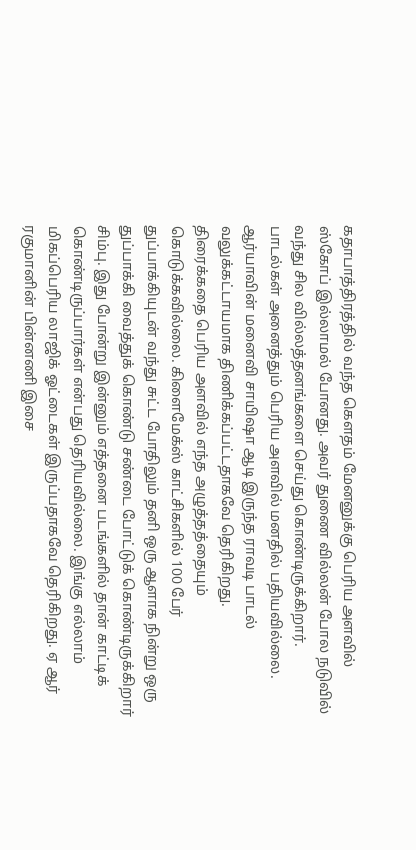கதாபாத்திரத்தில் வந்த கௌதம் மேனனுக்கு பெரிய அளவில் ஸ்கோப் இல்லாமல் போனது. அவர் துணை வில்லன் போல நடுவில் வந்து சில வில்லத்தனங்களை செய்து கொண்டிருக்கிறார். பாடல்கள் அனைத்தும் பெரிய அளவில் மனதில் பதியவில்லை. ஆர்யாவின் மனைவி சாயிஷா ஆடி இருந்த ராவடி பாடல் வலுக்கட்டாயமாக திணிக்கப்பட்டதாகவே தெரிகிறது.
திரைக்கதை பெரிய அளவில் எந்த அழுத்தத்தையும் கொடுக்கவில்லை. கிளைமேக்ஸ் காட்சிகளில் 100 பேர் துப்பாக்கியுடன் வந்து சுட்ட போதிலும் தனி ஒரு ஆளாக நின்று ஒரு துப்பாக்கி வைத்துக் கொண்டு சண்டை போட்டுக் கொண்டிருக்கிறார் சிம்பு. இது போன்று இன்னும் எத்தனை படங்களில் தான் காட்டிக் கொண்டிருப்பார்கள் என்பது தெரியவில்லை. இங்கு எல்லாம் மிகப்பெரிய லாஜிக் ஓட்டைகள் இருப்பதாகவே தெரிகிறது. ஏ ஆர் ரகுமானின் பின்னணி இசை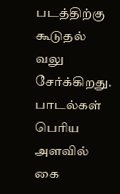படத்திற்கு கூடுதல் வலு சேர்க்கிறது. பாடல்கள் பெரிய அளவில் கை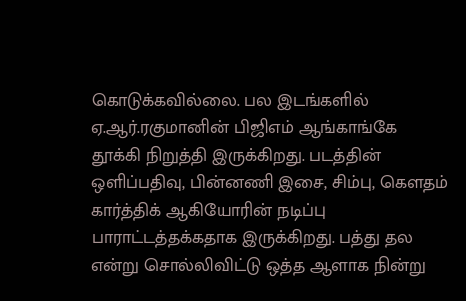கொடுக்கவில்லை. பல இடங்களில் ஏ.ஆர்.ரகுமானின் பிஜிஎம் ஆங்காங்கே தூக்கி நிறுத்தி இருக்கிறது. படத்தின் ஒளிப்பதிவு, பின்னணி இசை, சிம்பு, கௌதம் கார்த்திக் ஆகியோரின் நடிப்பு பாராட்டத்தக்கதாக இருக்கிறது. பத்து தல என்று சொல்லிவிட்டு ஒத்த ஆளாக நின்று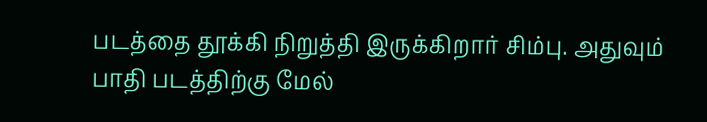படத்தை தூக்கி நிறுத்தி இருக்கிறார் சிம்பு. அதுவும் பாதி படத்திற்கு மேல்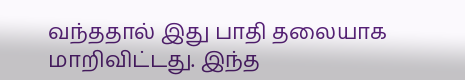வந்ததால் இது பாதி தலையாக மாறிவிட்டது. இந்த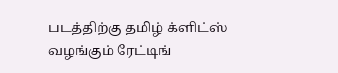படத்திற்கு தமிழ் க்ளிட்ஸ் வழங்கும் ரேட்டிங்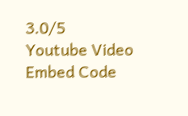3.0/5
Youtube Video Embed Code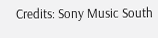Credits: Sony Music South